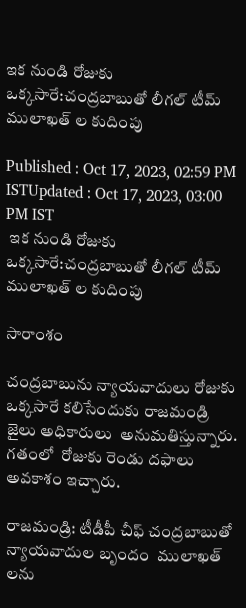ఇక నుండి రోజుకు ఒక్కసారే:చంద్రబాబుతో లీగల్ టీమ్ ములాఖత్ ల కుదింపు

Published : Oct 17, 2023, 02:59 PM ISTUpdated : Oct 17, 2023, 03:00 PM IST
 ఇక నుండి రోజుకు ఒక్కసారే:చంద్రబాబుతో లీగల్ టీమ్ ములాఖత్ ల కుదింపు

సారాంశం

చంద్రబాబును న్యాయవాదులు రోజుకు ఒక్కసారే కలిసేందుకు రాజమండ్రి జైలు అధికారులు  అనుమతిస్తున్నారు. గతంలో  రోజుకు రెండు దఫాలు అవకాశం ఇచ్చారు.

రాజమండ్రి: టీడీపీ చీఫ్ చంద్రబాబుతో  న్యాయవాదుల బృందం  ములాఖత్ లను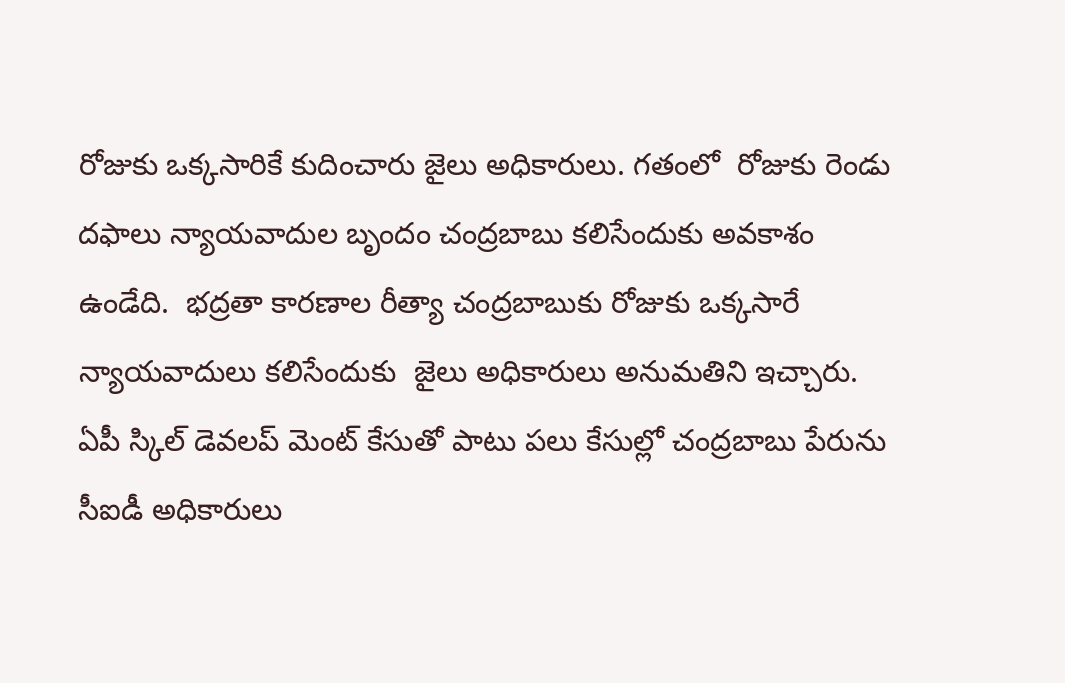రోజుకు ఒక్కసారికే కుదించారు జైలు అధికారులు. గతంలో  రోజుకు రెండు దఫాలు న్యాయవాదుల బృందం చంద్రబాబు కలిసేందుకు అవకాశం ఉండేది.  భద్రతా కారణాల రీత్యా చంద్రబాబుకు రోజుకు ఒక్కసారే  న్యాయవాదులు కలిసేందుకు  జైలు అధికారులు అనుమతిని ఇచ్చారు.  ఏపీ స్కిల్ డెవలప్ మెంట్ కేసుతో పాటు పలు కేసుల్లో చంద్రబాబు పేరును  సీఐడీ అధికారులు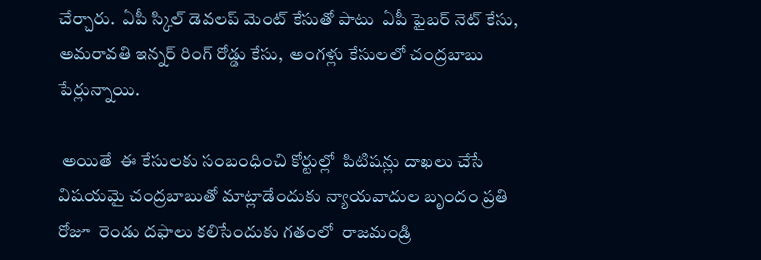చేర్చారు.  ఏపీ స్కిల్ డెవలప్ మెంట్ కేసుతో పాటు  ఏపీ ఫైబర్ నెట్ కేసు, అమరావతి ఇన్నర్ రింగ్ రోడ్డు కేసు,  అంగళ్లు కేసులలో చంద్రబాబు పేర్లున్నాయి.

 అయితే  ఈ కేసులకు సంబంధించి కోర్టుల్లో  పిటిషన్లు దాఖలు చేసే విషయమై చంద్రబాబుతో మాట్లాడేందుకు న్యాయవాదుల బృందం ప్రతి రోజూ  రెండు దఫాలు కలిసేందుకు గతంలో  రాజమండ్రి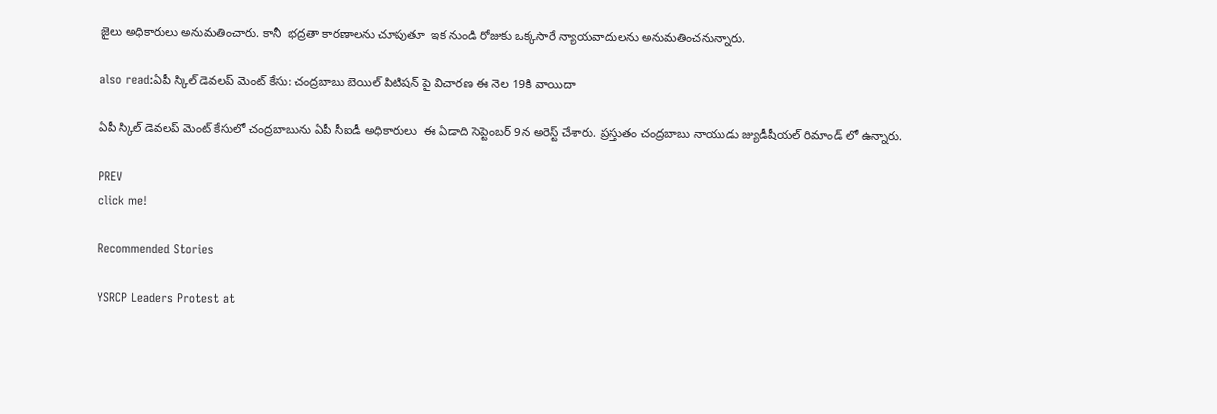జైలు అధికారులు అనుమతించారు. కానీ  భద్రతా కారణాలను చూపుతూ  ఇక నుండి రోజుకు ఒక్కసారే న్యాయవాదులను అనుమతించనున్నారు.

also read:ఏపీ స్కిల్ డెవలప్ మెంట్ కేసు: చంద్రబాబు బెయిల్ పిటిషన్ పై విచారణ ఈ నెల 19కి వాయిదా

ఏపీ స్కిల్ డెవలప్ మెంట్ కేసులో చంద్రబాబును ఏపీ సీఐడీ అధికారులు  ఈ ఏడాది సెప్టెంబర్ 9న అరెస్ట్ చేశారు. ప్రస్తుతం చంద్రబాబు నాయుడు జ్యుడీషీయల్ రిమాండ్ లో ఉన్నారు.

PREV
click me!

Recommended Stories

YSRCP Leaders Protest at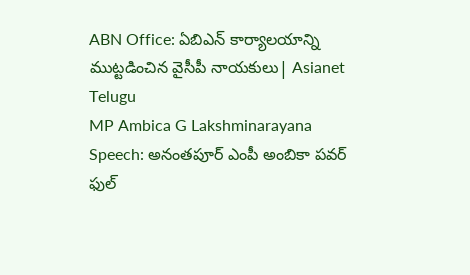ABN Office: ఏబిఎన్ కార్యాలయాన్ని ముట్టడించిన వైసీపీ నాయకులు| Asianet Telugu
MP Ambica G Lakshminarayana Speech: అనంతపూర్ ఎంపీ అంబికా పవర్ ఫుల్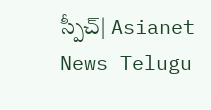స్పీచ్| Asianet News Telugu